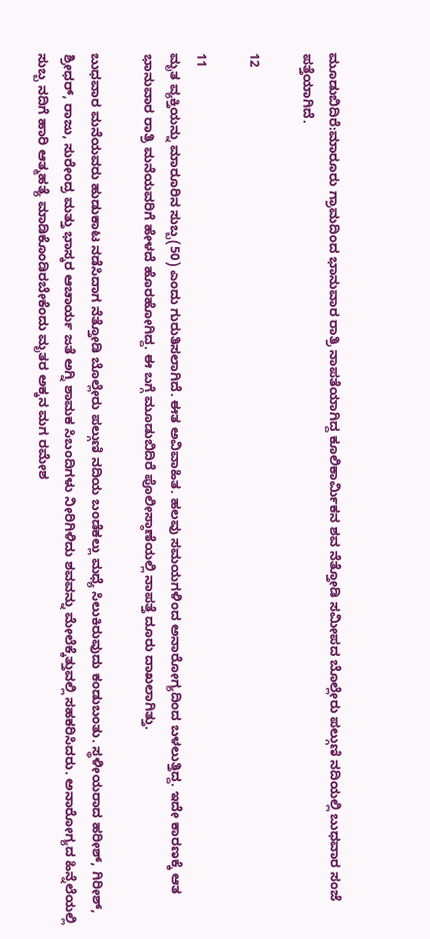ಮೂಡುಬಿದಿರೆ:ಮಾರೂರು ಗ್ರಾಮದಿಂದ ಭಾನುವಾರ ರಾತ್ರಿ ನಾಪತೆಯಾಗಿದ್ದ ಕೂಲಿಕಾರ್ಮಿಕನ ಶವ ನೆತ್ತೋಡಿ ಸಮೀಪದ ಬೊಲ್ಲೇರು ಪಲ್ಗುಣಿ ನದಿಯಲ್ಲಿ ಬುಧವಾರ ಸಂಜೆ ಪತ್ತೆಯಾಗಿದೆ.

12

11
ಮೃತ ವ್ಯಕ್ತಿಯನ್ನು ಮಾರೂರಿನ ಸುಬ್ಬ(50) ಎಂದು ಗುರುತಿಸಲಾಗಿದೆ. ಈತ ಅವಿವಾಹಿತ. ಹಲವು ಸಮಯಗಳಿಂದ ಅನಾರೋಗ್ಯದಿಂದ ಬಳಲುತ್ತಿದ್ದ. ಇದೇ ಕಾರಣಕ್ಕೆ ಆತ ಭಾನುವಾರ ರಾತ್ರಿ ಮನೆಯವರಿಗೆ ಹೇಳದೆ ಹೊರಹೋಗಿದ್ದ. ಈ ಬಗ್ಗೆ ಮೂಡುಬಿದಿರೆ ಪೊಲೀಸ್ಠಾಣೆಯಲ್ಲಿ ನಾಪತ್ತೆ ದೂರು ದಾಖಲಾಗಿತ್ತು.

ಬುಧವಾರ ಮನೆಯವರು ಹುಡುಕಾಟ ನಡೆಸಿದಾಗ ನೆತ್ತೋಡಿ ಬೊಲ್ಲೇರು ಪಲ್ಗುಣಿ ನದಿಯ ಬಂಡೆಕಲ್ಲು ಮಧ್ಯೆ ಸಿಲುಕಿರುವುದು ಕಂಡುಬಂತು. ಸ್ಥಳೀಯರಾದ ಹರೀಶ್, ಗಿರೀಶ್, ಶ್ರೀಧರ್, ರಾಜು, ಸುರೇಂದ್ರ ಮತ್ತು ಭಾಸ್ಕರ ಆಚಾರ್ಯ ಜತೆ ಅಗ್ನಿ ಶಾಮಕ ಸಿಬಂದಿಗಳು ನೀರಿಗಿಳಿದು ಶವವನ್ನು ಮೇಲೆಕ್ಕೆತ್ತುವಲ್ಲಿ ಸಹಕರಿಸಿದರು. ಅನಾರೋಗ್ಯದ ಹಿನ್ನೆಲೆಯಲ್ಲಿ ಸುಬ್ಬ ನದಿಗೆ ಹಾರಿ ಆತ್ಮಹತ್ಯೆ ಮಾಡಿಕೊಂಡಿರಬೇಕೆಂದು ಮೃತರ ಅಕ್ಕನ ಮಗ ರಮೇಶ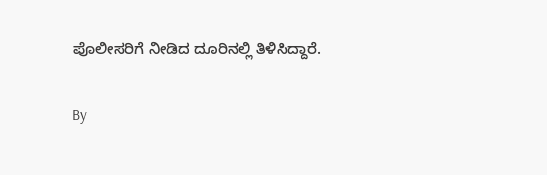ಪೊಲೀಸರಿಗೆ ನೀಡಿದ ದೂರಿನಲ್ಲಿ ತಿಳಿಸಿದ್ದಾರೆ.

By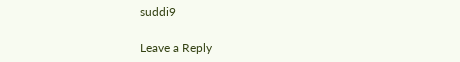suddi9

Leave a Reply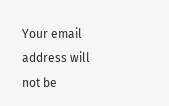Your email address will not be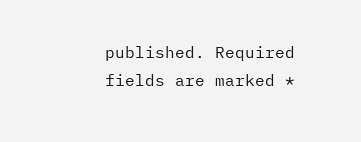published. Required fields are marked *